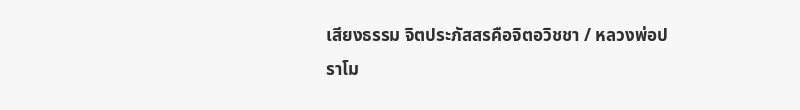เสียงธรรม จิตประภัสสรคือจิตอวิชชา / หลวงพ่อปราโม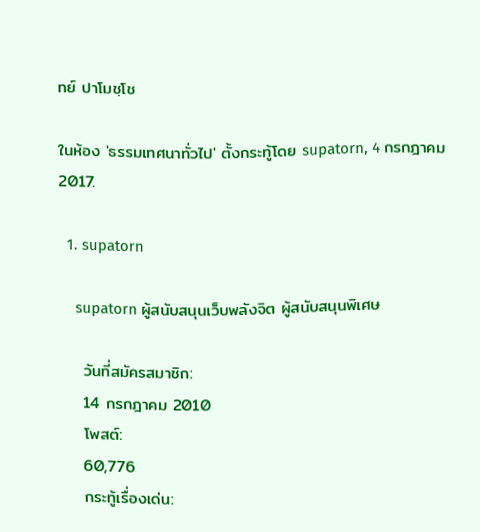ทย์ ปาโมชฺโช

ในห้อง 'ธรรมเทศนาทั่วไป' ตั้งกระทู้โดย supatorn, 4 กรกฎาคม 2017.

  1. supatorn

    supatorn ผู้สนับสนุนเว็บพลังจิต ผู้สนับสนุนพิเศษ

    วันที่สมัครสมาชิก:
    14 กรกฎาคม 2010
    โพสต์:
    60,776
    กระทู้เรื่องเด่น: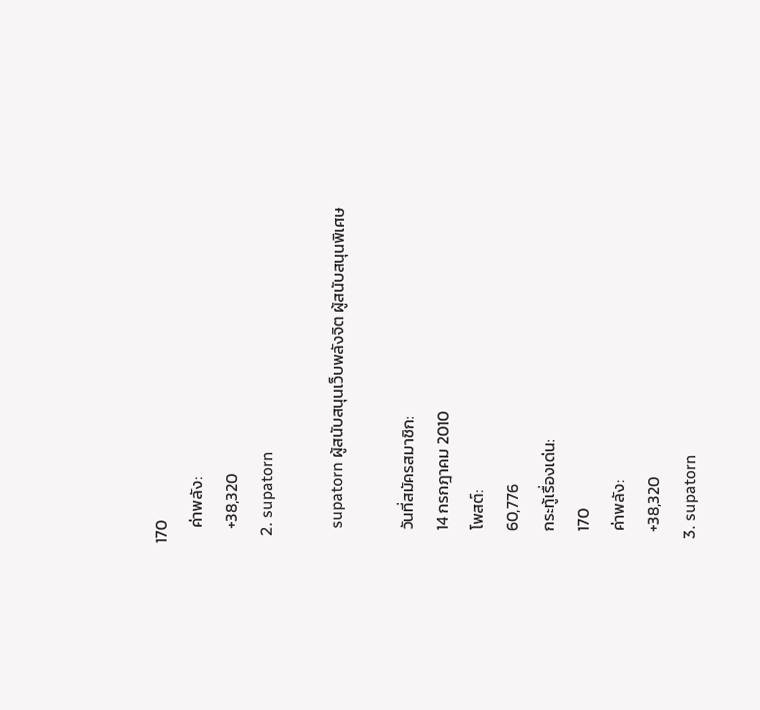170
    ค่าพลัง:
    +38,320
  2. supatorn

    supatorn ผู้สนับสนุนเว็บพลังจิต ผู้สนับสนุนพิเศษ

    วันที่สมัครสมาชิก:
    14 กรกฎาคม 2010
    โพสต์:
    60,776
    กระทู้เรื่องเด่น:
    170
    ค่าพลัง:
    +38,320
  3. supatorn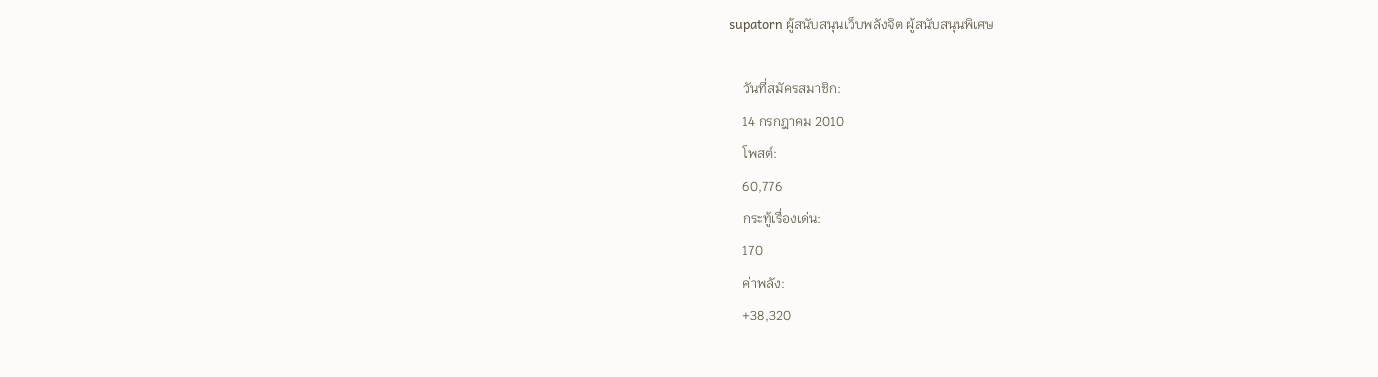supatorn ผู้สนับสนุนเว็บพลังจิต ผู้สนับสนุนพิเศษ

    วันที่สมัครสมาชิก:
    14 กรกฎาคม 2010
    โพสต์:
    60,776
    กระทู้เรื่องเด่น:
    170
    ค่าพลัง:
    +38,320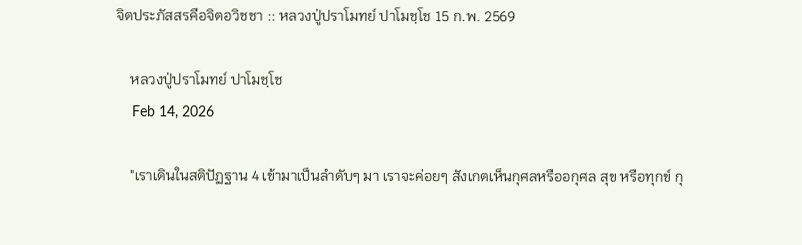จิตประภัสสรคือจิตอวิชชา :: หลวงปู่ปราโมทย์ ปาโมชฺโช 15 ก.พ. 2569

    หลวงปู่ปราโมทย์ ปาโมชฺโช
    Feb 14, 2026

    "เราเดินในสติปัฏฐาน 4 เข้ามาเป็นลำดับๆ มา เราจะค่อยๆ สังเกตเห็นกุศลหรืออกุศล สุข หรือทุกข์ กุ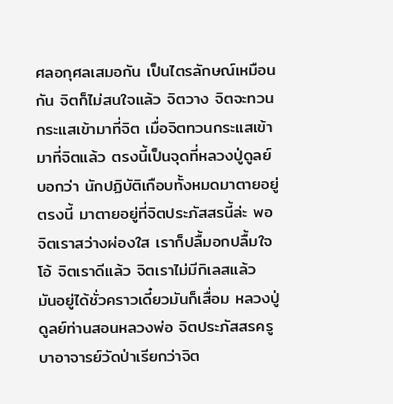ศลอกุศลเสมอกัน เป็นไตรลักษณ์เหมือนกัน จิตก็ไม่สนใจแล้ว จิตวาง จิตจะทวนกระแสเข้ามาที่จิต เมื่อจิตทวนกระแสเข้ามาที่จิตแล้ว ตรงนี้เป็นจุดที่หลวงปู่ดูลย์บอกว่า นักปฏิบัติเกือบทั้งหมดมาตายอยู่ตรงนี้ มาตายอยู่ที่จิตประภัสสรนี้ล่ะ พอจิตเราสว่างผ่องใส เราก็ปลื้มอกปลื้มใจ โอ้ จิตเราดีแล้ว จิตเราไม่มีกิเลสแล้ว มันอยู่ได้ชั่วคราวเดี๋ยวมันก็เสื่อม หลวงปู่ดูลย์ท่านสอนหลวงพ่อ จิตประภัสสรครูบาอาจารย์วัดป่าเรียกว่าจิต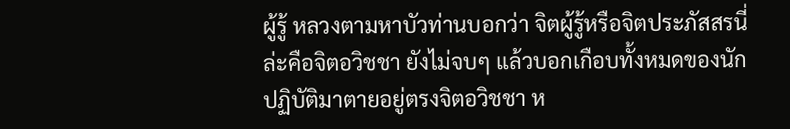ผู้รู้ หลวงตามหาบัวท่านบอกว่า จิตผู้รู้หรือจิตประภัสสรนี่ล่ะคือจิตอวิชชา ยังไม่จบๆ แล้วบอกเกือบทั้งหมดของนักปฏิบัติมาตายอยู่ตรงจิตอวิชชา ห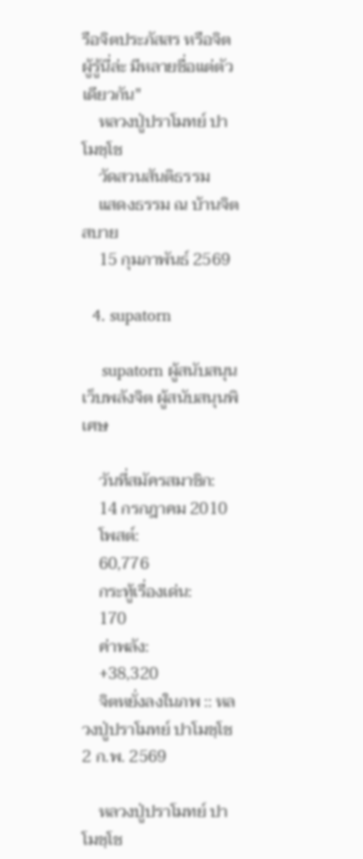รือจิตประภัสสร หรือจิตผู้รู้นี่ล่ะ มีหลายชื่อแต่ตัวเดียวกัน"
    หลวงปู่ปราโมทย์ ปาโมชฺโช
    วัดสวนสันติธรรม
    แสดงธรรม ณ บ้านจิตสบาย
    15 กุมภาพันธ์ 2569

  4. supatorn

    supatorn ผู้สนับสนุนเว็บพลังจิต ผู้สนับสนุนพิเศษ

    วันที่สมัครสมาชิก:
    14 กรกฎาคม 2010
    โพสต์:
    60,776
    กระทู้เรื่องเด่น:
    170
    ค่าพลัง:
    +38,320
    จิตหยั่งลงในภพ :: หลวงปู่ปราโมทย์ ปาโมชฺโช 2 ก.พ. 2569

    หลวงปู่ปราโมทย์ ปาโมชฺโช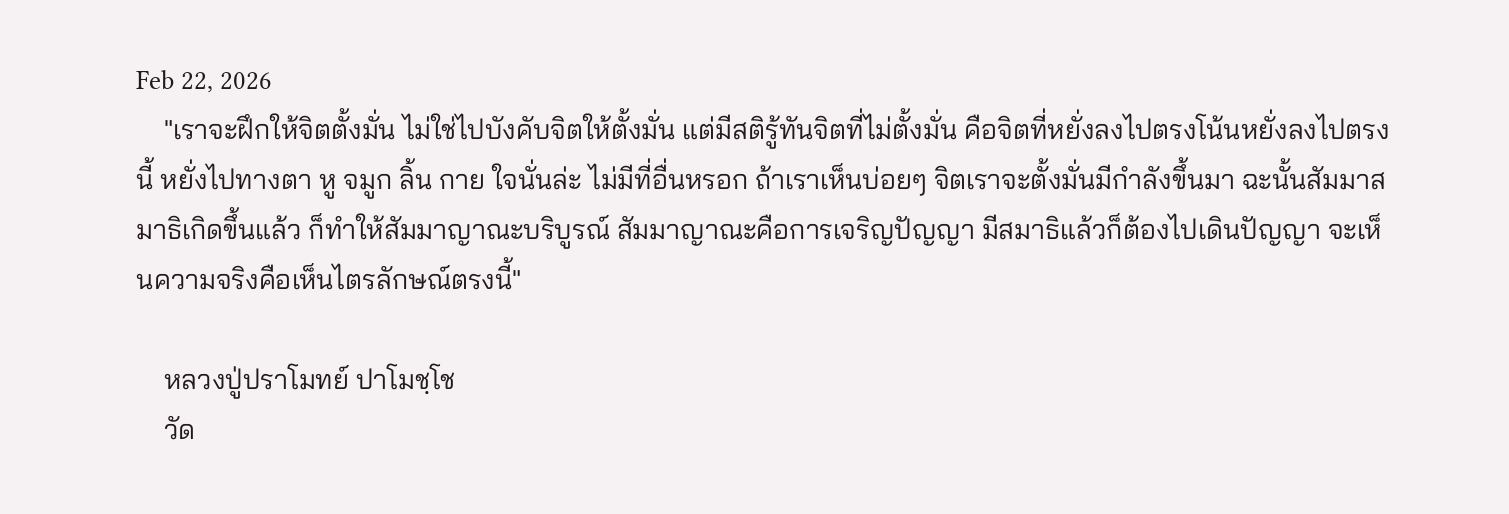Feb 22, 2026
    "เราจะฝึกให้จิตตั้งมั่น ไม่ใช่ไปบังคับจิตให้ตั้งมั่น แต่มีสติรู้ทันจิตที่ไม่ตั้งมั่น คือจิตที่หยั่งลงไปตรงโน้นหยั่งลงไปตรงนี้ หยั่งไปทางตา หู จมูก ลิ้น กาย ใจนั่นล่ะ ไม่มีที่อื่นหรอก ถ้าเราเห็นบ่อยๆ จิตเราจะตั้งมั่นมีกำลังขึ้นมา ฉะนั้นสัมมาสมาธิเกิดขึ้นแล้ว ก็ทำให้สัมมาญาณะบริบูรณ์ สัมมาญาณะคือการเจริญปัญญา มีสมาธิแล้วก็ต้องไปเดินปัญญา จะเห็นความจริงคือเห็นไตรลักษณ์ตรงนี้"

    หลวงปู่ปราโมทย์ ปาโมชฺโช
    วัด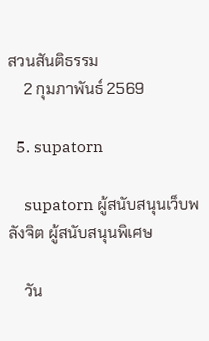สวนสันติธรรม
    2 กุมภาพันธ์ 2569

  5. supatorn

    supatorn ผู้สนับสนุนเว็บพลังจิต ผู้สนับสนุนพิเศษ

    วัน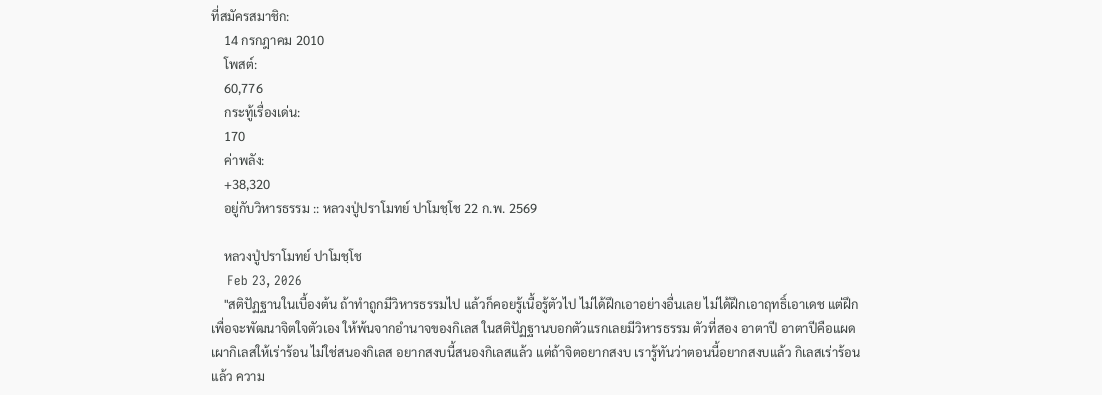ที่สมัครสมาชิก:
    14 กรกฎาคม 2010
    โพสต์:
    60,776
    กระทู้เรื่องเด่น:
    170
    ค่าพลัง:
    +38,320
    อยู่กับวิหารธรรม :: หลวงปู่ปราโมทย์ ปาโมชฺโช 22 ก.พ. 2569

    หลวงปู่ปราโมทย์ ปาโมชฺโช
    Feb 23, 2026
    "สติปัฏฐานในเบื้องต้น ถ้าทำถูกมีวิหารธรรมไป แล้วก็คอยรู้เนื้อรู้ตัวไป ไม่ได้ฝึกเอาอย่างอื่นเลย ไม่ได้ฝึกเอาฤทธิ์เอาเดช แต่ฝึกเพื่อจะพัฒนาจิตใจตัวเอง ให้พ้นจากอำนาจของกิเลส ในสติปัฏฐานบอกตัวแรกเลยมีวิหารธรรม ตัวที่สอง อาตาปี อาตาปีคือแผดเผากิเลสให้เร่าร้อน ไม่ใช่สนองกิเลส อยากสงบนี้สนองกิเลสแล้ว แต่ถ้าจิตอยากสงบ เรารู้ทันว่าตอนนี้อยากสงบแล้ว กิเลสเร่าร้อนแล้ว ความ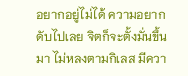อยากอยู่ไม่ได้ ความอยากดับไปเลย จิตก็จะตั้งมั่นขึ้นมา ไม่หลงตามกิเลส มีควา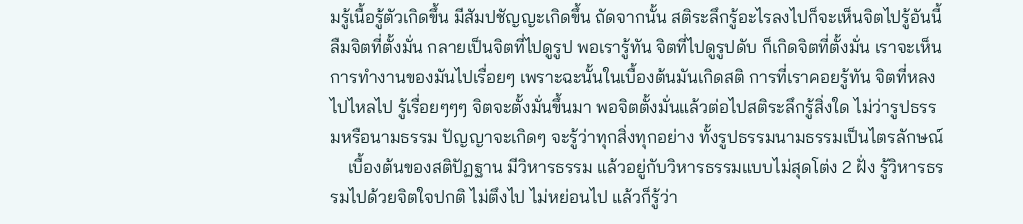มรู้เนื้อรู้ตัวเกิดขึ้น มีสัมปชัญญะเกิดขึ้น ถัดจากนั้น สติระลึกรู้อะไรลงไปก็จะเห็นจิตไปรู้อันนี้ ลืมจิตที่ตั้งมั่น กลายเป็นจิตที่ไปดูรูป พอเรารู้ทัน จิตที่ไปดูรูปดับ ก็เกิดจิตที่ตั้งมั่น เราจะเห็นการทำงานของมันไปเรื่อยๆ เพราะฉะนั้นในเบื้องต้นมันเกิดสติ การที่เราคอยรู้ทัน จิตที่หลงไปไหลไป รู้เรื่อยๆๆๆ จิตจะตั้งมั่นขึ้นมา พอจิตตั้งมั่นแล้วต่อไปสติระลึกรู้สิ่งใด ไม่ว่ารูปธรรมหรือนามธรรม ปัญญาจะเกิดๆ จะรู้ว่าทุกสิ่งทุกอย่าง ทั้งรูปธรรมนามธรรมเป็นไตรลักษณ์
    เบื้องต้นของสติปัฏฐาน มีวิหารธรรม แล้วอยู่กับวิหารธรรมแบบไม่สุดโต่ง 2 ฝั่ง รู้วิหารธรรมไปด้วยจิตใจปกติ ไม่ตึงไป ไม่หย่อนไป แล้วก็รู้ว่า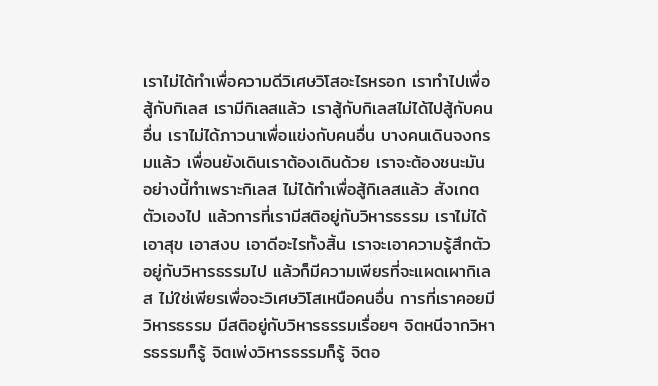เราไม่ได้ทำเพื่อความดีวิเศษวิโสอะไรหรอก เราทำไปเพื่อสู้กับกิเลส เรามีกิเลสแล้ว เราสู้กับกิเลสไม่ได้ไปสู้กับคนอื่น เราไม่ได้ภาวนาเพื่อแข่งกับคนอื่น บางคนเดินจงกรมแล้ว เพื่อนยังเดินเราต้องเดินด้วย เราจะต้องชนะมัน อย่างนี้ทำเพราะกิเลส ไม่ได้ทำเพื่อสู้กิเลสแล้ว สังเกตตัวเองไป แล้วการที่เรามีสติอยู่กับวิหารธรรม เราไม่ได้เอาสุข เอาสงบ เอาดีอะไรทั้งสิ้น เราจะเอาความรู้สึกตัว อยู่กับวิหารธรรมไป แล้วก็มีความเพียรที่จะแผดเผากิเลส ไม่ใช่เพียรเพื่อจะวิเศษวิโสเหนือคนอื่น การที่เราคอยมีวิหารธรรม มีสติอยู่กับวิหารธรรมเรื่อยๆ จิตหนีจากวิหารธรรมก็รู้ จิตเพ่งวิหารธรรมก็รู้ จิตอ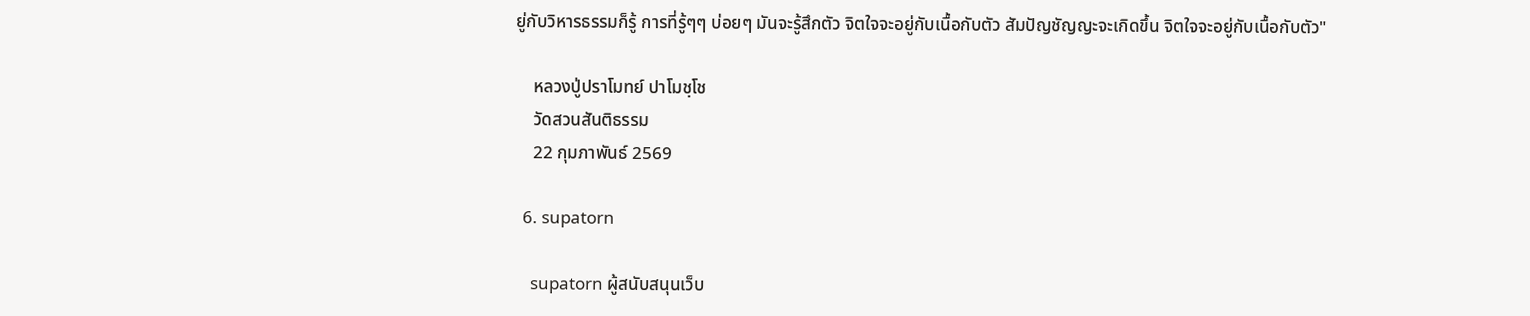ยู่กับวิหารธรรมก็รู้ การที่รู้ๆๆ บ่อยๆ มันจะรู้สึกตัว จิตใจจะอยู่กับเนื้อกับตัว สัมปัญชัญญะจะเกิดขึ้น จิตใจจะอยู่กับเนื้อกับตัว"

    หลวงปู่ปราโมทย์ ปาโมชฺโช
    วัดสวนสันติธรรม
    22 กุมภาพันธ์ 2569

  6. supatorn

    supatorn ผู้สนับสนุนเว็บ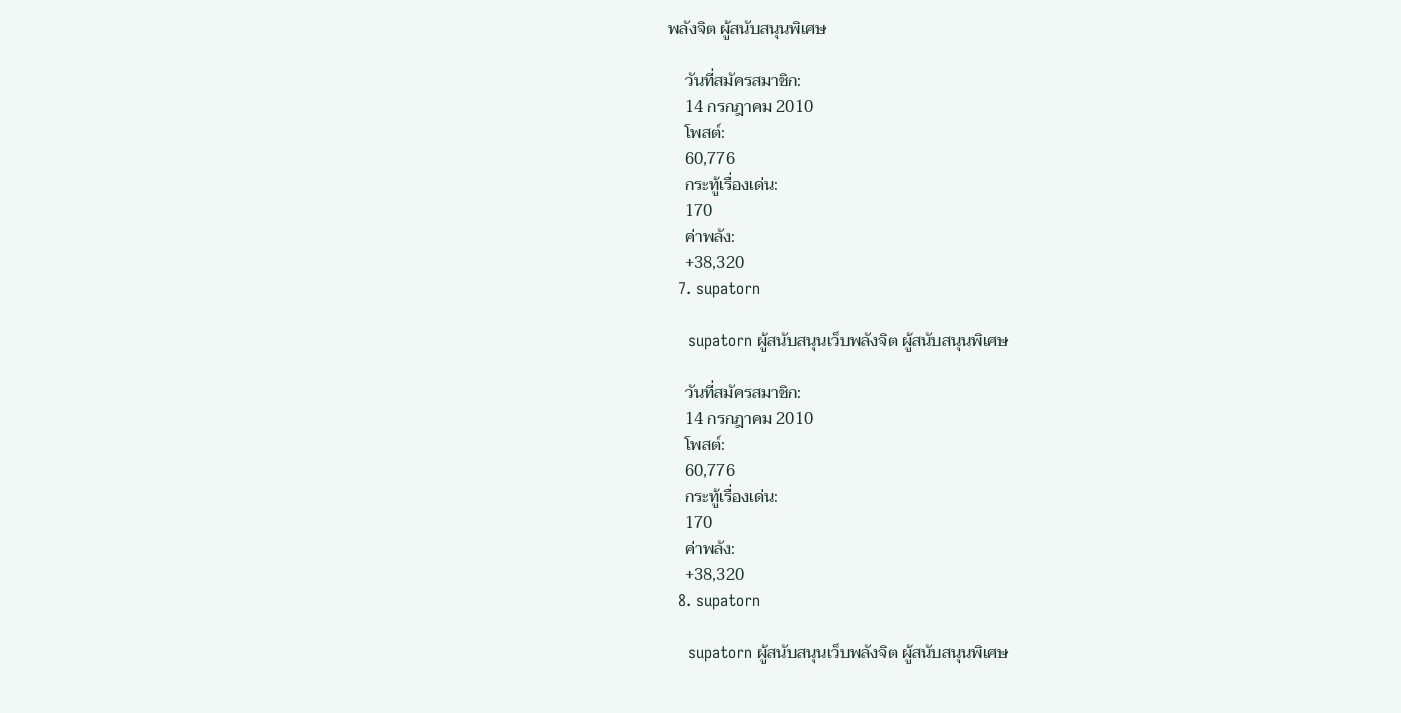พลังจิต ผู้สนับสนุนพิเศษ

    วันที่สมัครสมาชิก:
    14 กรกฎาคม 2010
    โพสต์:
    60,776
    กระทู้เรื่องเด่น:
    170
    ค่าพลัง:
    +38,320
  7. supatorn

    supatorn ผู้สนับสนุนเว็บพลังจิต ผู้สนับสนุนพิเศษ

    วันที่สมัครสมาชิก:
    14 กรกฎาคม 2010
    โพสต์:
    60,776
    กระทู้เรื่องเด่น:
    170
    ค่าพลัง:
    +38,320
  8. supatorn

    supatorn ผู้สนับสนุนเว็บพลังจิต ผู้สนับสนุนพิเศษ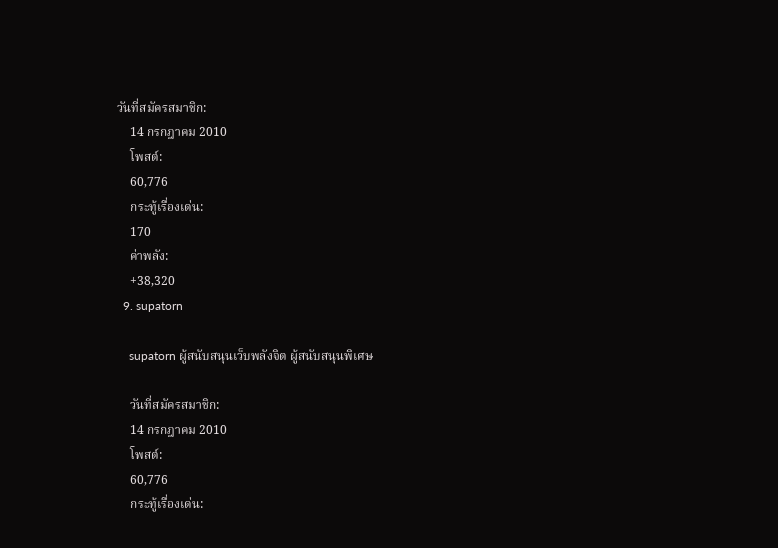วันที่สมัครสมาชิก:
    14 กรกฎาคม 2010
    โพสต์:
    60,776
    กระทู้เรื่องเด่น:
    170
    ค่าพลัง:
    +38,320
  9. supatorn

    supatorn ผู้สนับสนุนเว็บพลังจิต ผู้สนับสนุนพิเศษ

    วันที่สมัครสมาชิก:
    14 กรกฎาคม 2010
    โพสต์:
    60,776
    กระทู้เรื่องเด่น: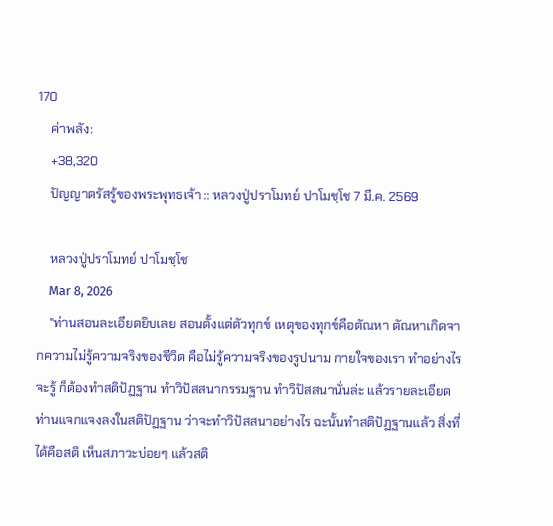170
    ค่าพลัง:
    +38,320
    ปัญญาตรัสรู้ของพระพุทธเจ้า :: หลวงปู่ปราโมทย์ ปาโมชฺโช 7 มี.ค. 2569

    หลวงปู่ปราโมทย์ ปาโมชฺโช
    Mar 8, 2026
    "ท่านสอนละเอียดยิบเลย สอนตั้งแต่ตัวทุกข์ เหตุของทุกข์คือตัณหา ตัณหาเกิดจากความไม่รู้ความจริงของชีวิต คือไม่รู้ความจริงของรูปนาม กายใจของเรา ทำอย่างไรจะรู้ ก็ต้องทำสติปัฏฐาน ทำวิปัสสนากรรมฐาน ทำวิปัสสนานั่นล่ะ แล้วรายละเอียดท่านแจกแจงลงในสติปัฏฐาน ว่าจะทำวิปัสสนาอย่างไร ฉะนั้นทำสติปัฏฐานแล้ว สิ่งที่ได้คือสติ เห็นสภาวะบ่อยๆ แล้วสติ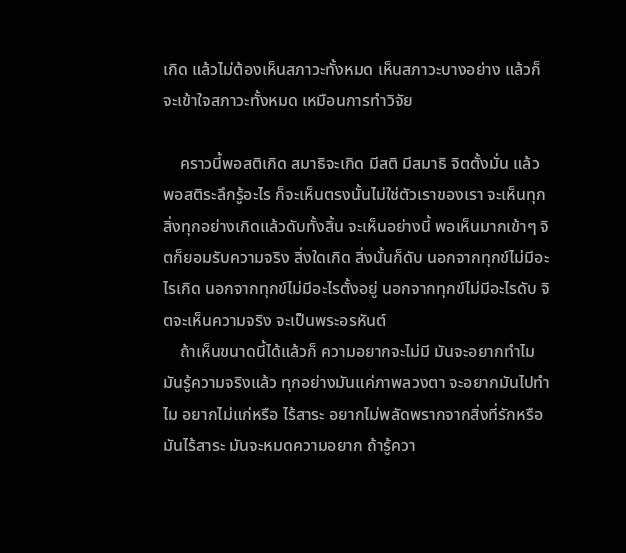เกิด แล้วไม่ต้องเห็นสภาวะทั้งหมด เห็นสภาวะบางอย่าง แล้วก็จะเข้าใจสภาวะทั้งหมด เหมือนการทำวิจัย

    คราวนี้พอสติเกิด สมาธิจะเกิด มีสติ มีสมาธิ จิตตั้งมั่น แล้วพอสติระลึกรู้อะไร ก็จะเห็นตรงนั้นไม่ใช่ตัวเราของเรา จะเห็นทุกสิ่งทุกอย่างเกิดแล้วดับทั้งสิ้น จะเห็นอย่างนี้ พอเห็นมากเข้าๆ จิตก็ยอมรับความจริง สิ่งใดเกิด สิ่งนั้นก็ดับ นอกจากทุกข์ไม่มีอะไรเกิด นอกจากทุกข์ไม่มีอะไรตั้งอยู่ นอกจากทุกข์ไม่มีอะไรดับ จิตจะเห็นความจริง จะเป็นพระอรหันต์
    ถ้าเห็นขนาดนี้ได้แล้วก็ ความอยากจะไม่มี มันจะอยากทำไม มันรู้ความจริงแล้ว ทุกอย่างมันแค่ภาพลวงตา จะอยากมันไปทำไม อยากไม่แก่หรือ ไร้สาระ อยากไม่พลัดพรากจากสิ่งที่รักหรือ มันไร้สาระ มันจะหมดความอยาก ถ้ารู้ควา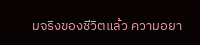มจริงของชีวิตแล้ว ความอยา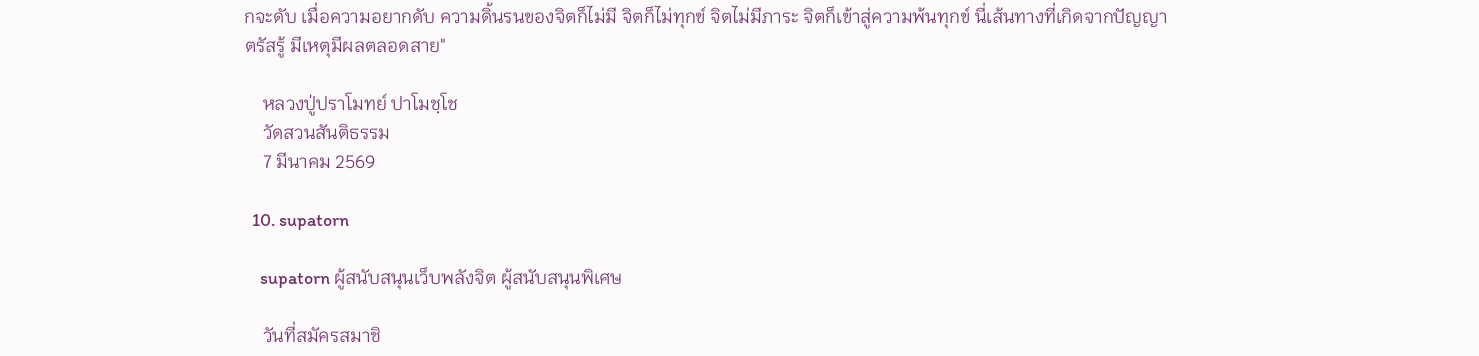กจะดับ เมื่อความอยากดับ ความดิ้นรนของจิตก็ไม่มี จิตก็ไม่ทุกข์ จิตไม่มีภาระ จิตก็เข้าสู่ความพ้นทุกข์ นี่เส้นทางที่เกิดจากปัญญาตรัสรู้ มีเหตุมีผลตลอดสาย"

    หลวงปู่ปราโมทย์ ปาโมชฺโช
    วัดสวนสันติธรรม
    7 มีนาคม 2569

  10. supatorn

    supatorn ผู้สนับสนุนเว็บพลังจิต ผู้สนับสนุนพิเศษ

    วันที่สมัครสมาชิ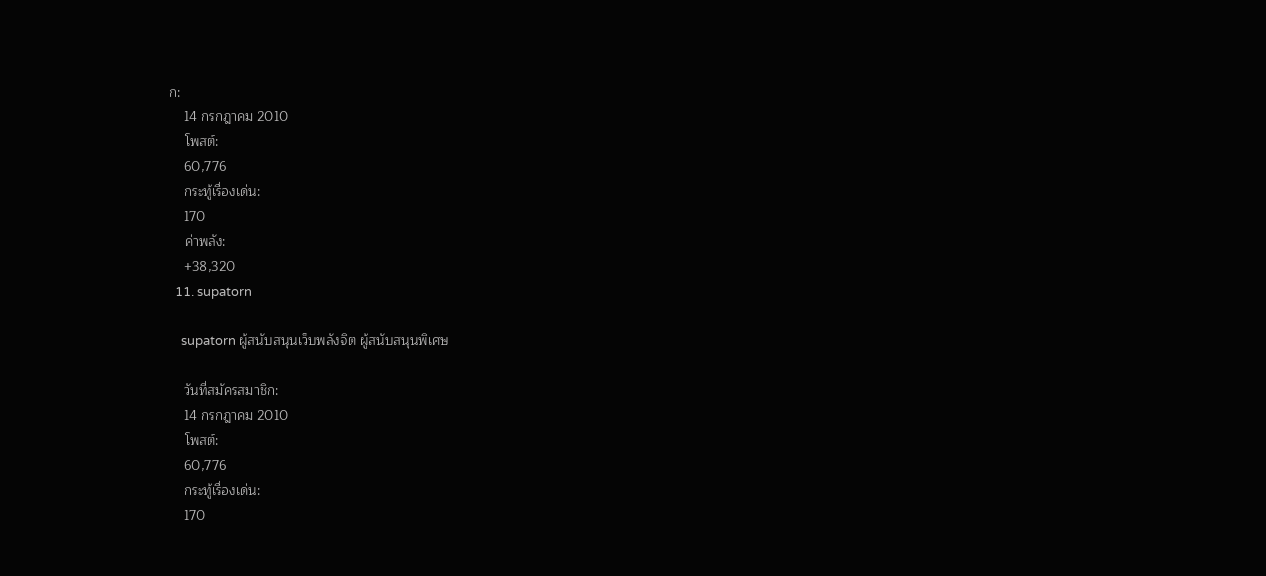ก:
    14 กรกฎาคม 2010
    โพสต์:
    60,776
    กระทู้เรื่องเด่น:
    170
    ค่าพลัง:
    +38,320
  11. supatorn

    supatorn ผู้สนับสนุนเว็บพลังจิต ผู้สนับสนุนพิเศษ

    วันที่สมัครสมาชิก:
    14 กรกฎาคม 2010
    โพสต์:
    60,776
    กระทู้เรื่องเด่น:
    170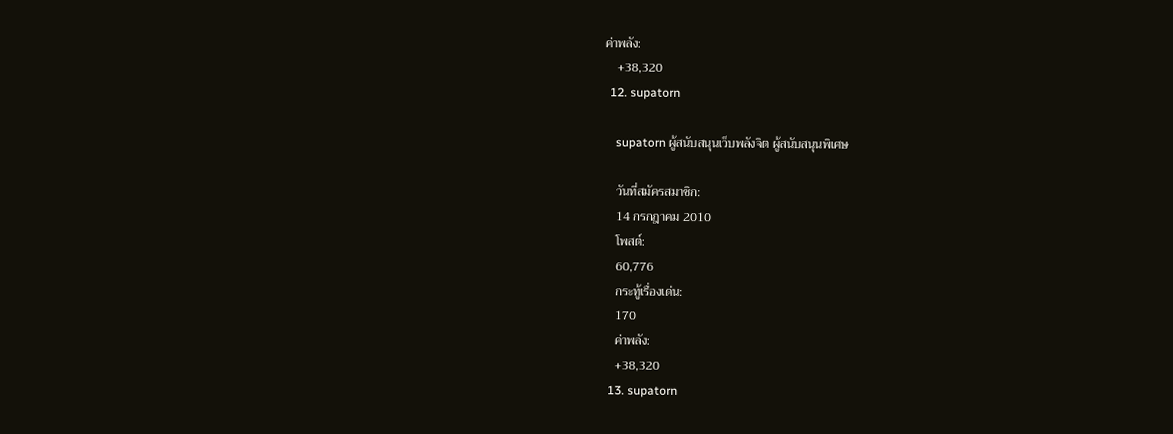ค่าพลัง:
    +38,320
  12. supatorn

    supatorn ผู้สนับสนุนเว็บพลังจิต ผู้สนับสนุนพิเศษ

    วันที่สมัครสมาชิก:
    14 กรกฎาคม 2010
    โพสต์:
    60,776
    กระทู้เรื่องเด่น:
    170
    ค่าพลัง:
    +38,320
  13. supatorn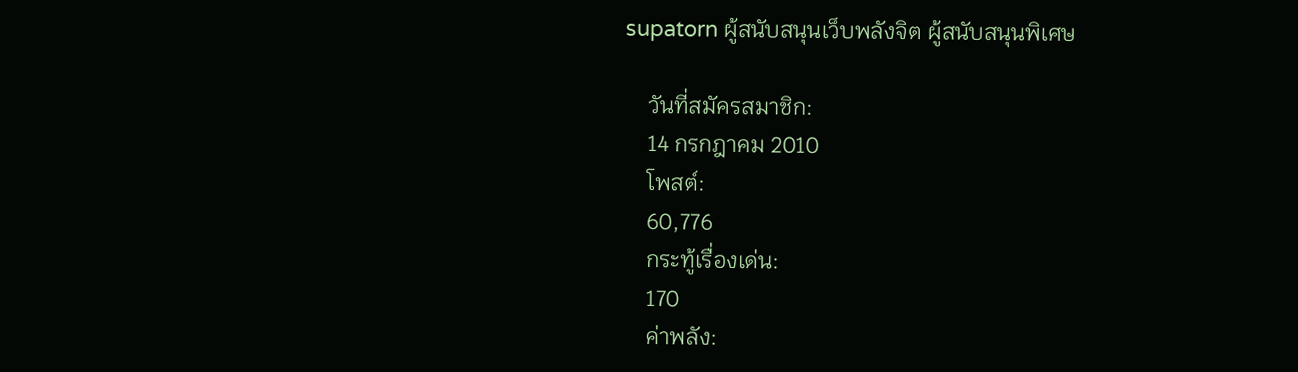supatorn ผู้สนับสนุนเว็บพลังจิต ผู้สนับสนุนพิเศษ

    วันที่สมัครสมาชิก:
    14 กรกฎาคม 2010
    โพสต์:
    60,776
    กระทู้เรื่องเด่น:
    170
    ค่าพลัง: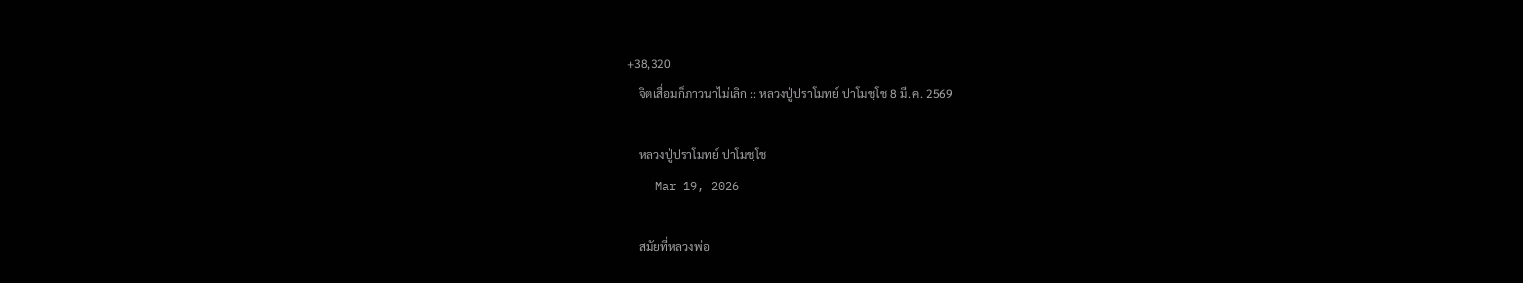+38,320
    จิตเสื่อมก็ภาวนาไม่เลิก :: หลวงปู่ปราโมทย์ ปาโมชฺโช 8 มี.ค. 2569

    หลวงปู่ปราโมทย์ ปาโมชฺโช
    Mar 19, 2026

    สมัยที่หลวงพ่อ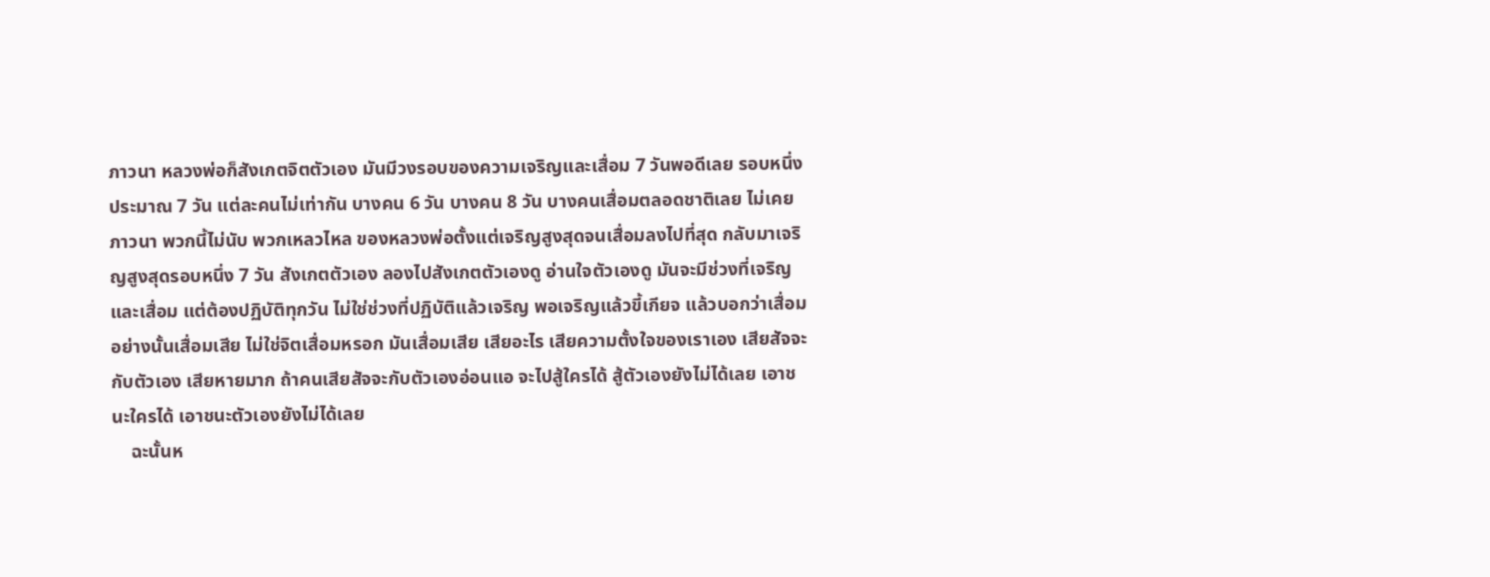ภาวนา หลวงพ่อก็สังเกตจิตตัวเอง มันมีวงรอบของความเจริญและเสื่อม 7 วันพอดีเลย รอบหนึ่งประมาณ 7 วัน แต่ละคนไม่เท่ากัน บางคน 6 วัน บางคน 8 วัน บางคนเสื่อมตลอดชาติเลย ไม่เคยภาวนา พวกนี้ไม่นับ พวกเหลวไหล ของหลวงพ่อตั้งแต่เจริญสูงสุดจนเสื่อมลงไปที่สุด กลับมาเจริญสูงสุดรอบหนึ่ง 7 วัน สังเกตตัวเอง ลองไปสังเกตตัวเองดู อ่านใจตัวเองดู มันจะมีช่วงที่เจริญและเสื่อม แต่ต้องปฏิบัติทุกวัน ไม่ใช่ช่วงที่ปฏิบัติแล้วเจริญ พอเจริญแล้วขี้เกียจ แล้วบอกว่าเสื่อม อย่างนั้นเสื่อมเสีย ไม่ใช่จิตเสื่อมหรอก มันเสื่อมเสีย เสียอะไร เสียความตั้งใจของเราเอง เสียสัจจะกับตัวเอง เสียหายมาก ถ้าคนเสียสัจจะกับตัวเองอ่อนแอ จะไปสู้ใครได้ สู้ตัวเองยังไม่ได้เลย เอาชนะใครได้ เอาชนะตัวเองยังไม่ได้เลย
    ฉะนั้นห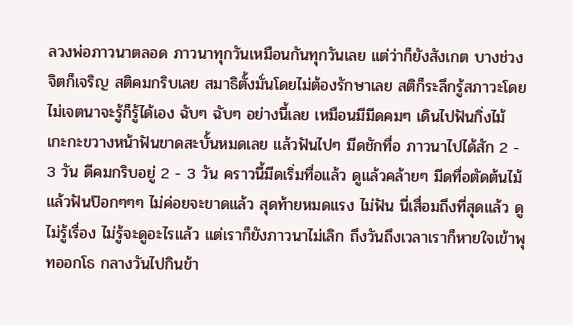ลวงพ่อภาวนาตลอด ภาวนาทุกวันเหมือนกันทุกวันเลย แต่ว่าก็ยังสังเกต บางช่วงจิตก็เจริญ สติคมกริบเลย สมาธิตั้งมั่นโดยไม่ต้องรักษาเลย สติก็ระลึกรู้สภาวะโดยไม่เจตนาจะรู้ก็รู้ได้เอง ฉับๆ ฉับๆ อย่างนี้เลย เหมือนมีมีดคมๆ เดินไปฟันกิ่งไม้ เกะกะขวางหน้าฟันขาดสะบั้นหมดเลย แล้วฟันไปๆ มีดชักทื่อ ภาวนาไปได้สัก 2 - 3 วัน ดีคมกริบอยู่ 2 - 3 วัน คราวนี้มีดเริ่มทื่อแล้ว ดูแล้วคล้ายๆ มีดทื่อตัดต้นไม้แล้วฟันป๊อกๆๆๆ ไม่ค่อยจะขาดแล้ว สุดท้ายหมดแรง ไม่ฟัน นี่เสื่อมถึงที่สุดแล้ว ดูไม่รู้เรื่อง ไม่รู้จะดูอะไรแล้ว แต่เราก็ยังภาวนาไม่เลิก ถึงวันถึงเวลาเราก็หายใจเข้าพุทออกโธ กลางวันไปกินข้า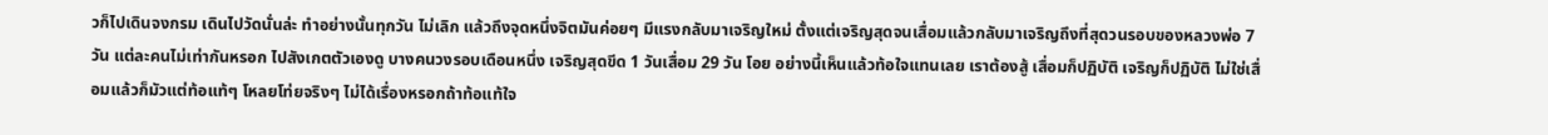วก็ไปเดินจงกรม เดินไปวัดนั่นล่ะ ทำอย่างนั้นทุกวัน ไม่เลิก แล้วถึงจุดหนึ่งจิตมันค่อยๆ มีแรงกลับมาเจริญใหม่ ตั้งแต่เจริญสุดจนเสื่อมแล้วกลับมาเจริญถึงที่สุดวนรอบของหลวงพ่อ 7 วัน แต่ละคนไม่เท่ากันหรอก ไปสังเกตตัวเองดู บางคนวงรอบเดือนหนึ่ง เจริญสุดขีด 1 วันเสื่อม 29 วัน โอย อย่างนี้เห็นแล้วท้อใจแทนเลย เราต้องสู้ เสื่อมก็ปฏิบัติ เจริญก็ปฏิบัติ ไม่ใช่เสื่อมแล้วก็มัวแต่ท้อแท้ๆ โหลยโท่ยจริงๆ ไม่ได้เรื่องหรอกถ้าท้อแท้ใจ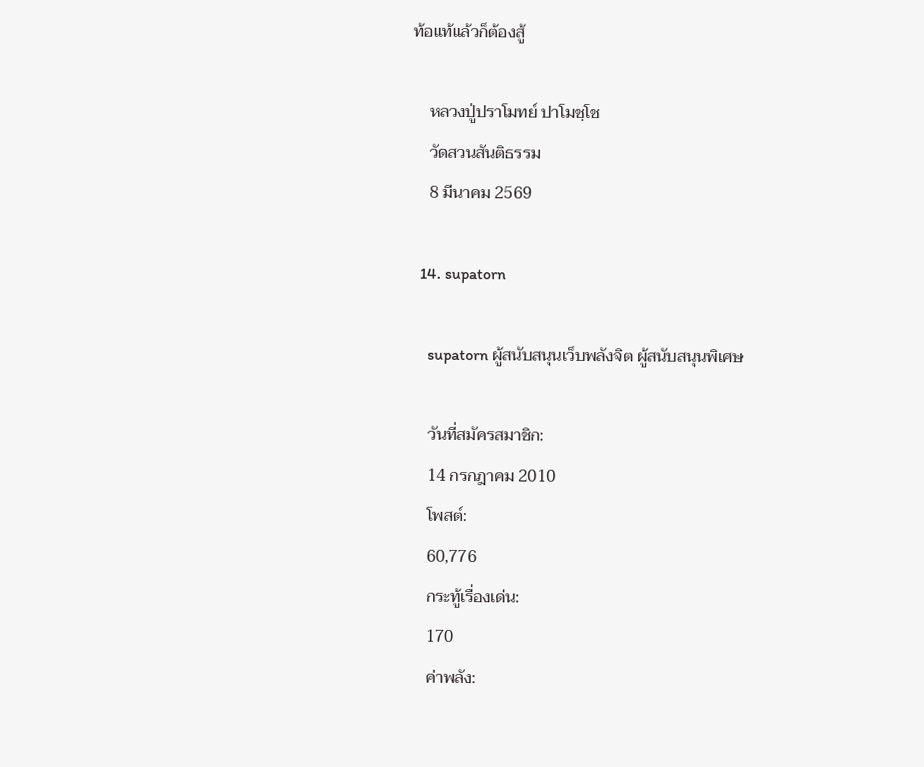ท้อแท้แล้วก็ต้องสู้

    หลวงปู่ปราโมทย์ ปาโมชฺโช
    วัดสวนสันติธรรม
    8 มีนาคม 2569

  14. supatorn

    supatorn ผู้สนับสนุนเว็บพลังจิต ผู้สนับสนุนพิเศษ

    วันที่สมัครสมาชิก:
    14 กรกฎาคม 2010
    โพสต์:
    60,776
    กระทู้เรื่องเด่น:
    170
    ค่าพลัง: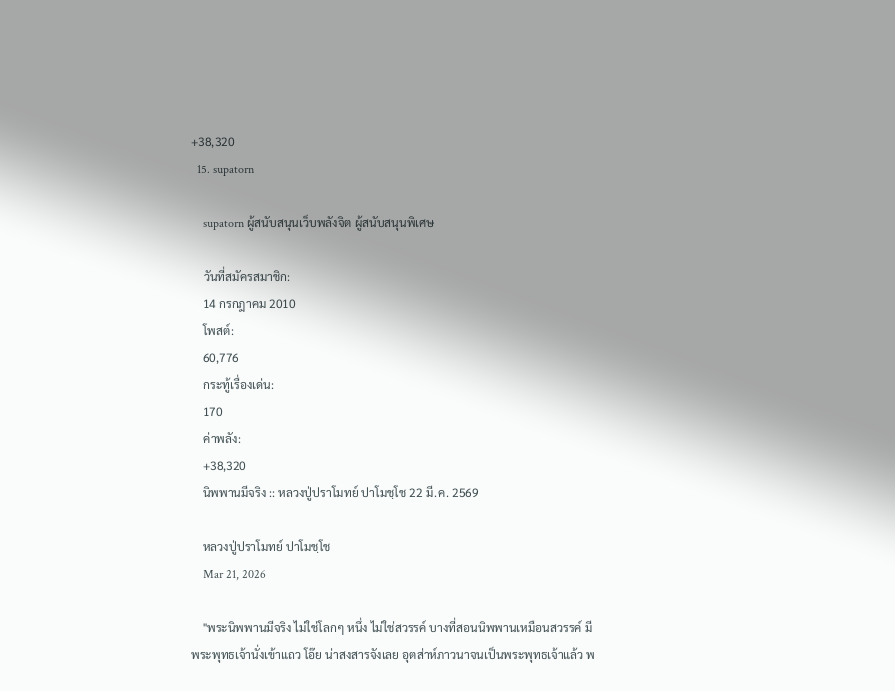+38,320
  15. supatorn

    supatorn ผู้สนับสนุนเว็บพลังจิต ผู้สนับสนุนพิเศษ

    วันที่สมัครสมาชิก:
    14 กรกฎาคม 2010
    โพสต์:
    60,776
    กระทู้เรื่องเด่น:
    170
    ค่าพลัง:
    +38,320
    นิพพานมีจริง :: หลวงปู่ปราโมทย์ ปาโมชฺโช 22 มี.ค. 2569

    หลวงปู่ปราโมทย์ ปาโมชฺโช
    Mar 21, 2026

    "พระนิพพานมีจริง ไม่ใช่โลกๆ หนึ่ง ไม่ใช่สวรรค์ บางที่สอนนิพพานเหมือนสวรรค์ มีพระพุทธเจ้านั่งเข้าแถว โอ๊ย น่าสงสารจังเลย อุตส่าห์ภาวนาจนเป็นพระพุทธเจ้าแล้ว พ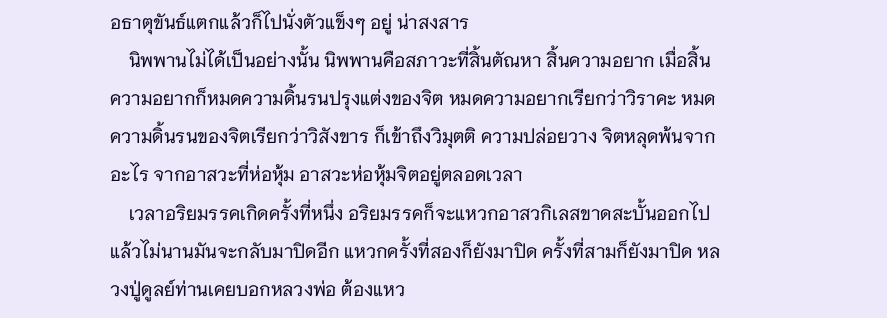อธาตุขันธ์แตกแล้วก็ไปนั่งตัวแข็งๆ อยู่ น่าสงสาร
    นิพพานไม่ได้เป็นอย่างนั้น นิพพานคือสภาวะที่สิ้นตัณหา สิ้นความอยาก เมื่อสิ้นความอยากก็หมดความดิ้นรนปรุงแต่งของจิต หมดความอยากเรียกว่าวิราคะ หมดความดิ้นรนของจิตเรียกว่าวิสังขาร ก็เข้าถึงวิมุตติ ความปล่อยวาง จิตหลุดพ้นจากอะไร จากอาสวะที่ห่อหุ้ม อาสวะห่อหุ้มจิตอยู่ตลอดเวลา
    เวลาอริยมรรคเกิดครั้งที่หนึ่ง อริยมรรคก็จะแหวกอาสวกิเลสขาดสะบั้นออกไป แล้วไม่นานมันจะกลับมาปิดอีก แหวกครั้งที่สองก็ยังมาปิด ครั้งที่สามก็ยังมาปิด หลวงปู่ดูลย์ท่านเคยบอกหลวงพ่อ ต้องแหว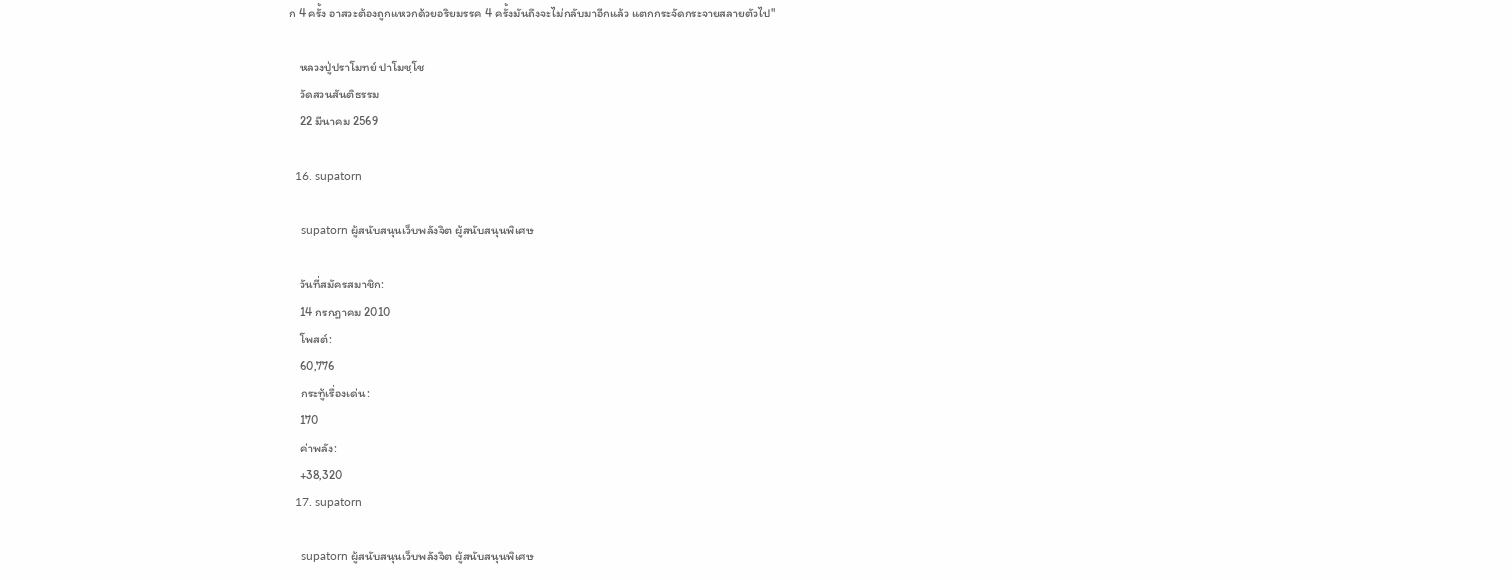ก 4 ครั้ง อาสวะต้องถูกแหวกด้วยอริยมรรค 4 ครั้งมันถึงจะไม่กลับมาอีกแล้ว แตกกระจัดกระจายสลายตัวไป"

    หลวงปู่ปราโมทย์ ปาโมชฺโช
    วัดสวนสันติธรรม
    22 มีนาคม 2569

  16. supatorn

    supatorn ผู้สนับสนุนเว็บพลังจิต ผู้สนับสนุนพิเศษ

    วันที่สมัครสมาชิก:
    14 กรกฎาคม 2010
    โพสต์:
    60,776
    กระทู้เรื่องเด่น:
    170
    ค่าพลัง:
    +38,320
  17. supatorn

    supatorn ผู้สนับสนุนเว็บพลังจิต ผู้สนับสนุนพิเศษ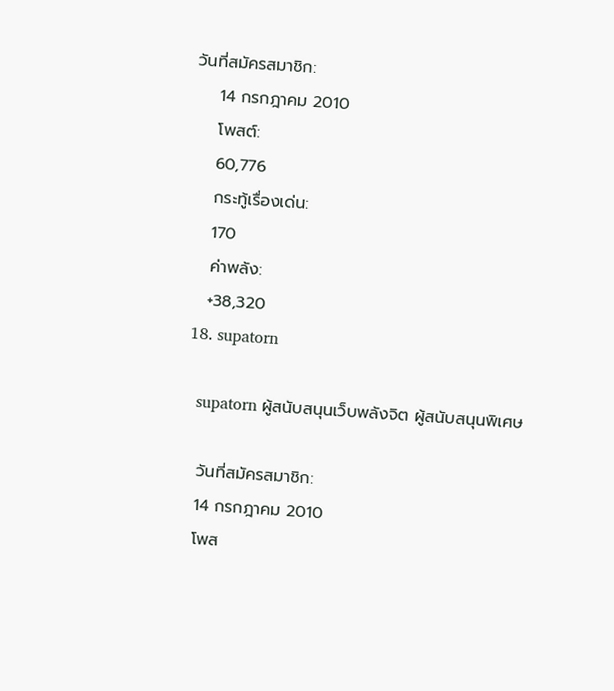วันที่สมัครสมาชิก:
    14 กรกฎาคม 2010
    โพสต์:
    60,776
    กระทู้เรื่องเด่น:
    170
    ค่าพลัง:
    +38,320
  18. supatorn

    supatorn ผู้สนับสนุนเว็บพลังจิต ผู้สนับสนุนพิเศษ

    วันที่สมัครสมาชิก:
    14 กรกฎาคม 2010
    โพส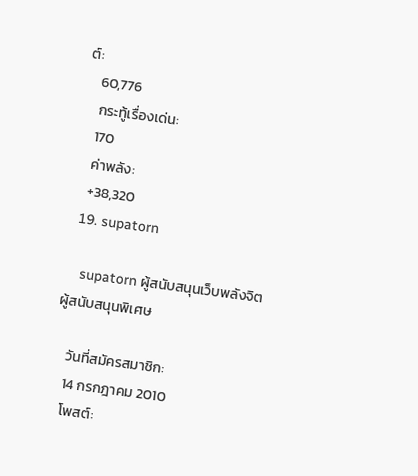ต์:
    60,776
    กระทู้เรื่องเด่น:
    170
    ค่าพลัง:
    +38,320
  19. supatorn

    supatorn ผู้สนับสนุนเว็บพลังจิต ผู้สนับสนุนพิเศษ

    วันที่สมัครสมาชิก:
    14 กรกฎาคม 2010
    โพสต์: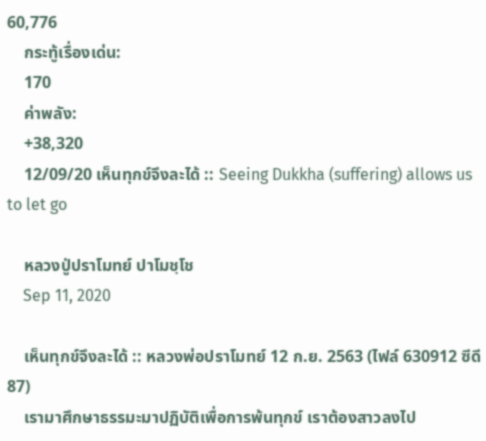60,776
    กระทู้เรื่องเด่น:
    170
    ค่าพลัง:
    +38,320
    12/09/20 เห็นทุกข์จึงละได้ :: Seeing Dukkha (suffering) allows us to let go

    หลวงปู่ปราโมทย์ ปาโมชฺโช
    Sep 11, 2020

    เห็นทุกข์จึงละได้ :: หลวงพ่อปราโมทย์ 12 ก.ย. 2563 (ไฟล์ 630912 ซีดี 87)
    เรามาศึกษาธรรมะมาปฏิบัติเพื่อการพ้นทุกข์ เราต้องสาวลงไป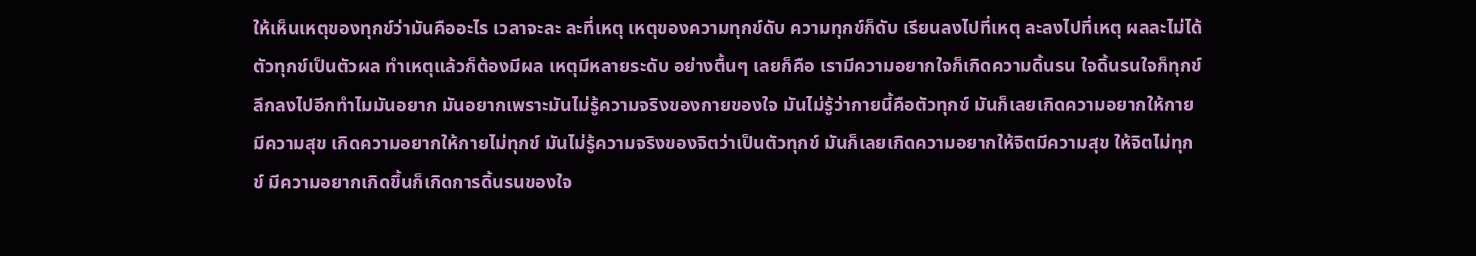ให้เห็นเหตุของทุกข์ว่ามันคืออะไร เวลาจะละ ละที่เหตุ เหตุของความทุกข์ดับ ความทุกข์ก็ดับ เรียนลงไปที่เหตุ ละลงไปที่เหตุ ผลละไม่ได้ ตัวทุกข์เป็นตัวผล ทำเหตุแล้วก็ต้องมีผล เหตุมีหลายระดับ อย่างตื้นๆ เลยก็คือ เรามีความอยากใจก็เกิดความดิ้นรน ใจดิ้นรนใจก็ทุกข์ ลึกลงไปอีกทำไมมันอยาก มันอยากเพราะมันไม่รู้ความจริงของกายของใจ มันไม่รู้ว่ากายนี้คือตัวทุกข์ มันก็เลยเกิดความอยากให้กายมีความสุข เกิดความอยากให้กายไม่ทุกข์ มันไม่รู้ความจริงของจิตว่าเป็นตัวทุกข์ มันก็เลยเกิดความอยากให้จิตมีความสุข ให้จิตไม่ทุกข์ มีความอยากเกิดขึ้นก็เกิดการดิ้นรนของใจ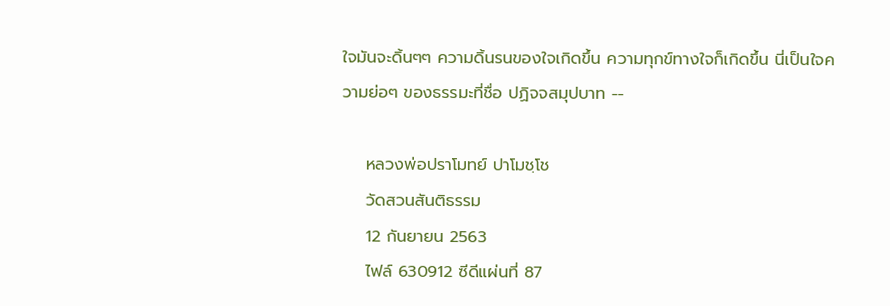ใจมันจะดิ้นๆๆ ความดิ้นรนของใจเกิดขึ้น ความทุกข์ทางใจก็เกิดขึ้น นี่เป็นใจความย่อๆ ของธรรมะที่ชื่อ ปฏิจจสมุปบาท --

    หลวงพ่อปราโมทย์ ปาโมชฺโช
    วัดสวนสันติธรรม
    12 กันยายน 2563
    ไฟล์ 630912 ซีดีแผ่นที่ 87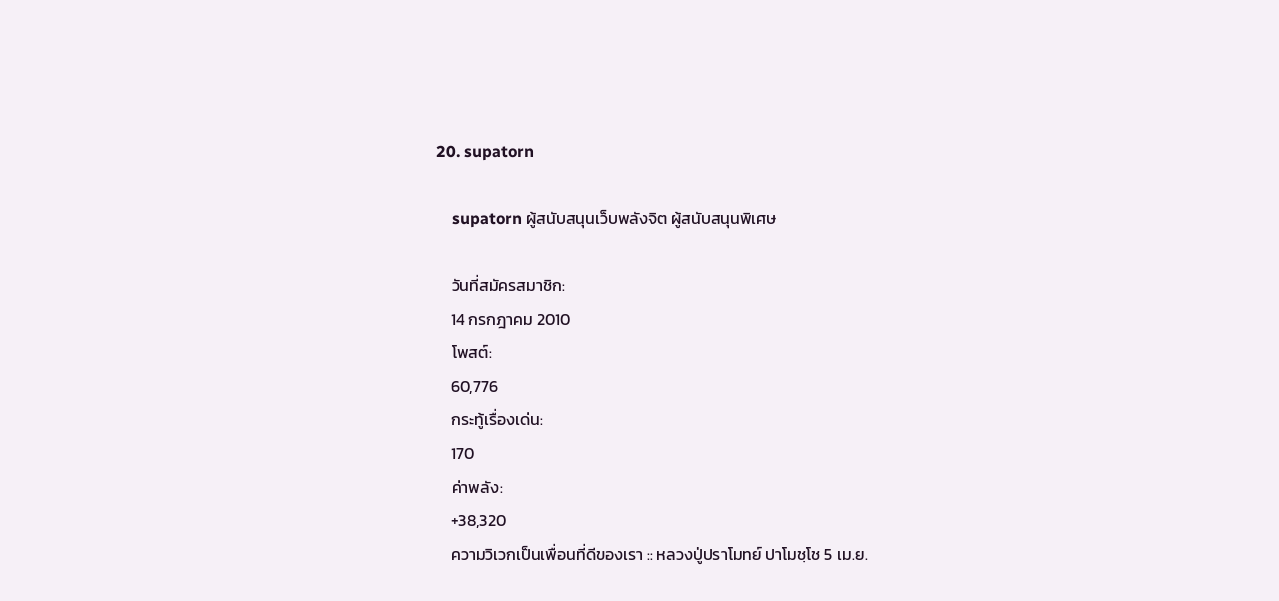20. supatorn

    supatorn ผู้สนับสนุนเว็บพลังจิต ผู้สนับสนุนพิเศษ

    วันที่สมัครสมาชิก:
    14 กรกฎาคม 2010
    โพสต์:
    60,776
    กระทู้เรื่องเด่น:
    170
    ค่าพลัง:
    +38,320
    ความวิเวกเป็นเพื่อนที่ดีของเรา :: หลวงปู่ปราโมทย์ ปาโมชฺโช 5 เม.ย.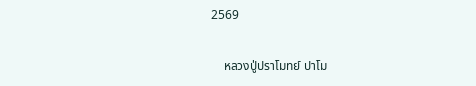2569

    หลวงปู่ปราโมทย์ ปาโม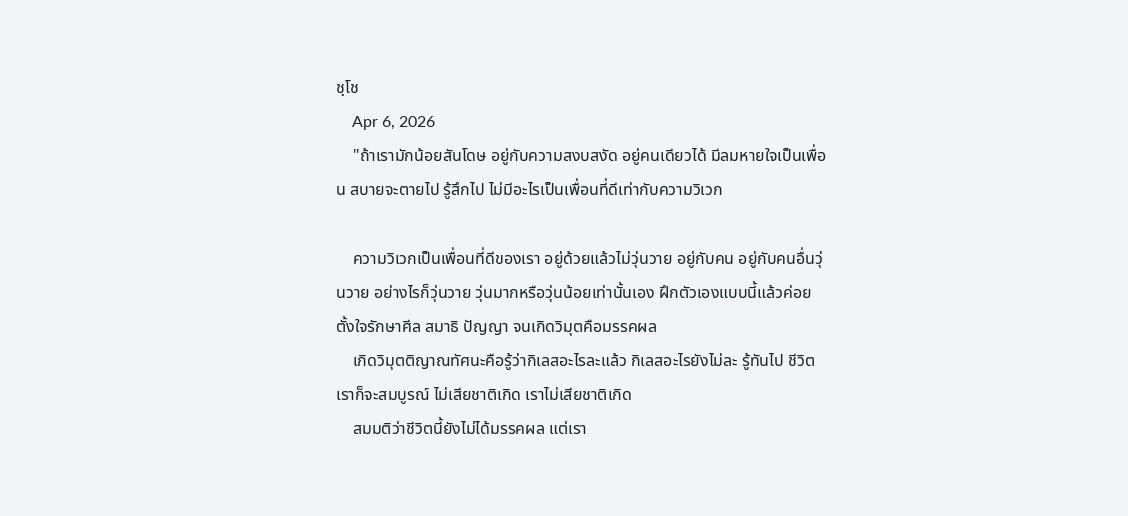ชฺโช
    Apr 6, 2026
    "ถ้าเรามักน้อยสันโดษ อยู่กับความสงบสงัด อยู่คนเดียวได้ มีลมหายใจเป็นเพื่อน สบายจะตายไป รู้สึกไป ไม่มีอะไรเป็นเพื่อนที่ดีเท่ากับความวิเวก

    ความวิเวกเป็นเพื่อนที่ดีของเรา อยู่ด้วยแล้วไม่วุ่นวาย อยู่กับคน อยู่กับคนอื่นวุ่นวาย อย่างไรก็วุ่นวาย วุ่นมากหรือวุ่นน้อยเท่านั้นเอง ฝึกตัวเองแบบนี้แล้วค่อยตั้งใจรักษาศีล สมาธิ ปัญญา จนเกิดวิมุตคือมรรคผล
    เกิดวิมุตติญาณทัศนะคือรู้ว่ากิเลสอะไรละแล้ว กิเลสอะไรยังไม่ละ รู้ทันไป ชีวิตเราก็จะสมบูรณ์ ไม่เสียชาติเกิด เราไม่เสียชาติเกิด
    สมมติว่าชีวิตนี้ยังไม่ได้มรรคผล แต่เรา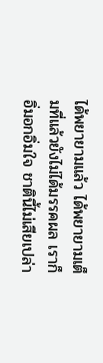ได้พยายามแล้ว ได้พยายามเต็มที่แล้วยังไม่ได้มรรคผล เราก็อิ่มอกอิ่มใจ ชาตินี้ไม่เสียเปล่า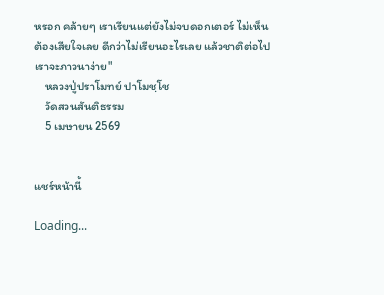หรอก คล้ายๆ เราเรียนแต่ยังไม่จบดอกเตอร์ ไม่เห็นต้องเสียใจเลย ดีกว่าไม่เรียนอะไรเลย แล้วชาติต่อไปเราจะภาวนาง่าย"
    หลวงปู่ปราโมทย์ ปาโมชฺโช
    วัดสวนสันติธรรม
    5 เมษายน 2569


แชร์หน้านี้

Loading...